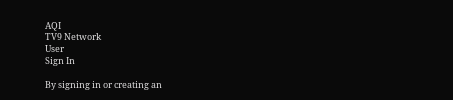AQI
TV9 Network
User
Sign In

By signing in or creating an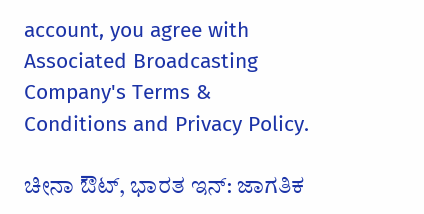account, you agree with Associated Broadcasting Company's Terms & Conditions and Privacy Policy.

ಚೀನಾ ಔಟ್, ಭಾರತ ಇನ್: ಜಾಗತಿಕ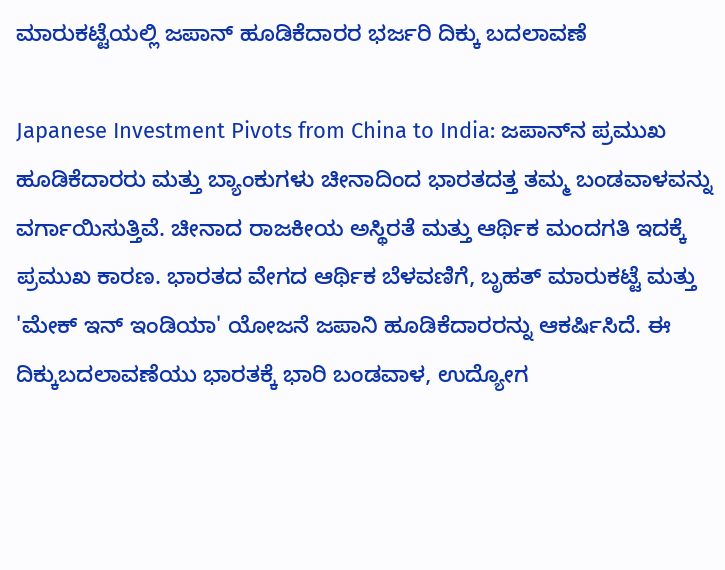ಮಾರುಕಟ್ಟೆಯಲ್ಲಿ ಜಪಾನ್ ಹೂಡಿಕೆದಾರರ ಭರ್ಜರಿ ದಿಕ್ಕು ಬದಲಾವಣೆ

Japanese Investment Pivots from China to India: ಜಪಾನ್‌ನ ಪ್ರಮುಖ ಹೂಡಿಕೆದಾರರು ಮತ್ತು ಬ್ಯಾಂಕುಗಳು ಚೀನಾದಿಂದ ಭಾರತದತ್ತ ತಮ್ಮ ಬಂಡವಾಳವನ್ನು ವರ್ಗಾಯಿಸುತ್ತಿವೆ. ಚೀನಾದ ರಾಜಕೀಯ ಅಸ್ಥಿರತೆ ಮತ್ತು ಆರ್ಥಿಕ ಮಂದಗತಿ ಇದಕ್ಕೆ ಪ್ರಮುಖ ಕಾರಣ. ಭಾರತದ ವೇಗದ ಆರ್ಥಿಕ ಬೆಳವಣಿಗೆ, ಬೃಹತ್ ಮಾರುಕಟ್ಟೆ ಮತ್ತು 'ಮೇಕ್ ಇನ್ ಇಂಡಿಯಾ' ಯೋಜನೆ ಜಪಾನಿ ಹೂಡಿಕೆದಾರರನ್ನು ಆಕರ್ಷಿಸಿದೆ. ಈ ದಿಕ್ಕುಬದಲಾವಣೆಯು ಭಾರತಕ್ಕೆ ಭಾರಿ ಬಂಡವಾಳ, ಉದ್ಯೋಗ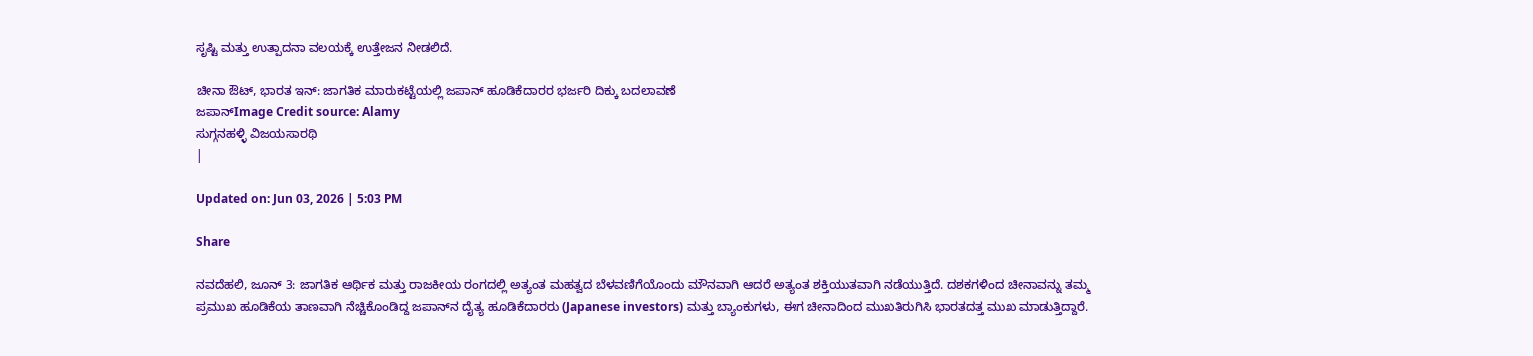ಸೃಷ್ಟಿ ಮತ್ತು ಉತ್ಪಾದನಾ ವಲಯಕ್ಕೆ ಉತ್ತೇಜನ ನೀಡಲಿದೆ.

ಚೀನಾ ಔಟ್, ಭಾರತ ಇನ್: ಜಾಗತಿಕ ಮಾರುಕಟ್ಟೆಯಲ್ಲಿ ಜಪಾನ್ ಹೂಡಿಕೆದಾರರ ಭರ್ಜರಿ ದಿಕ್ಕು ಬದಲಾವಣೆ
ಜಪಾನ್Image Credit source: Alamy
ಸುಗ್ಗನಹಳ್ಳಿ ವಿಜಯಸಾರಥಿ
|

Updated on: Jun 03, 2026 | 5:03 PM

Share

ನವದೆಹಲಿ, ಜೂನ್ 3: ಜಾಗತಿಕ ಆರ್ಥಿಕ ಮತ್ತು ರಾಜಕೀಯ ರಂಗದಲ್ಲಿ ಅತ್ಯಂತ ಮಹತ್ವದ ಬೆಳವಣಿಗೆಯೊಂದು ಮೌನವಾಗಿ ಆದರೆ ಅತ್ಯಂತ ಶಕ್ತಿಯುತವಾಗಿ ನಡೆಯುತ್ತಿದೆ. ದಶಕಗಳಿಂದ ಚೀನಾವನ್ನು ತಮ್ಮ ಪ್ರಮುಖ ಹೂಡಿಕೆಯ ತಾಣವಾಗಿ ನೆಚ್ಚಿಕೊಂಡಿದ್ದ ಜಪಾನ್‌ನ ದೈತ್ಯ ಹೂಡಿಕೆದಾರರು (Japanese investors) ಮತ್ತು ಬ್ಯಾಂಕುಗಳು, ಈಗ ಚೀನಾದಿಂದ ಮುಖತಿರುಗಿಸಿ ಭಾರತದತ್ತ ಮುಖ ಮಾಡುತ್ತಿದ್ದಾರೆ.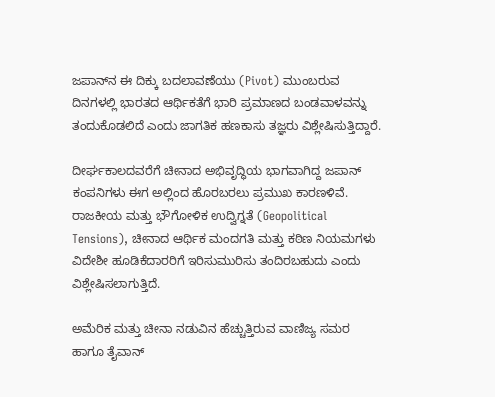ಜಪಾನ್‌ನ ಈ ದಿಕ್ಕು ಬದಲಾವಣೆಯು (Pivot) ಮುಂಬರುವ ದಿನಗಳಲ್ಲಿ ಭಾರತದ ಆರ್ಥಿಕತೆಗೆ ಭಾರಿ ಪ್ರಮಾಣದ ಬಂಡವಾಳವನ್ನು ತಂದುಕೊಡಲಿದೆ ಎಂದು ಜಾಗತಿಕ ಹಣಕಾಸು ತಜ್ಞರು ವಿಶ್ಲೇಷಿಸುತ್ತಿದ್ದಾರೆ.

ದೀರ್ಘಕಾಲದವರೆಗೆ ಚೀನಾದ ಅಭಿವೃದ್ಧಿಯ ಭಾಗವಾಗಿದ್ದ ಜಪಾನ್‌ ಕಂಪನಿಗಳು ಈಗ ಅಲ್ಲಿಂದ ಹೊರಬರಲು ಪ್ರಮುಖ ಕಾರಣಳಿವೆ. ರಾಜಕೀಯ ಮತ್ತು ಭೌಗೋಳಿಕ ಉದ್ವಿಗ್ನತೆ (Geopolitical Tensions), ಚೀನಾದ ಆರ್ಥಿಕ ಮಂದಗತಿ ಮತ್ತು ಕಠಿಣ ನಿಯಮಗಳು ವಿದೇಶೀ ಹೂಡಿಕೆದಾರರಿಗೆ ಇರಿಸುಮುರಿಸು ತಂದಿರಬಹುದು ಎಂದು ವಿಶ್ಲೇಷಿಸಲಾಗುತ್ತಿದೆ.

ಅಮೆರಿಕ ಮತ್ತು ಚೀನಾ ನಡುವಿನ ಹೆಚ್ಚುತ್ತಿರುವ ವಾಣಿಜ್ಯ ಸಮರ ಹಾಗೂ ತೈವಾನ್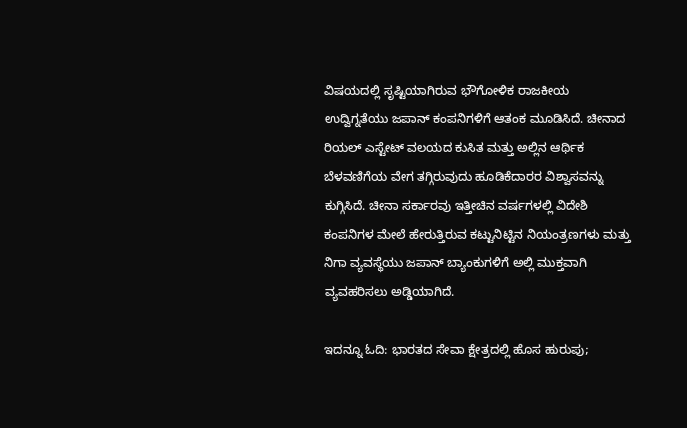ವಿಷಯದಲ್ಲಿ ಸೃಷ್ಟಿಯಾಗಿರುವ ಭೌಗೋಳಿಕ ರಾಜಕೀಯ ಉದ್ವಿಗ್ನತೆಯು ಜಪಾನ್ ಕಂಪನಿಗಳಿಗೆ ಆತಂಕ ಮೂಡಿಸಿದೆ. ಚೀನಾದ ರಿಯಲ್ ಎಸ್ಟೇಟ್ ವಲಯದ ಕುಸಿತ ಮತ್ತು ಅಲ್ಲಿನ ಆರ್ಥಿಕ ಬೆಳವಣಿಗೆಯ ವೇಗ ತಗ್ಗಿರುವುದು ಹೂಡಿಕೆದಾರರ ವಿಶ್ವಾಸವನ್ನು ಕುಗ್ಗಿಸಿದೆ. ಚೀನಾ ಸರ್ಕಾರವು ಇತ್ತೀಚಿನ ವರ್ಷಗಳಲ್ಲಿ ವಿದೇಶಿ ಕಂಪನಿಗಳ ಮೇಲೆ ಹೇರುತ್ತಿರುವ ಕಟ್ಟುನಿಟ್ಟಿನ ನಿಯಂತ್ರಣಗಳು ಮತ್ತು ನಿಗಾ ವ್ಯವಸ್ಥೆಯು ಜಪಾನ್ ಬ್ಯಾಂಕುಗಳಿಗೆ ಅಲ್ಲಿ ಮುಕ್ತವಾಗಿ ವ್ಯವಹರಿಸಲು ಅಡ್ಡಿಯಾಗಿದೆ.

ಇದನ್ನೂ ಓದಿ: ಭಾರತದ ಸೇವಾ ಕ್ಷೇತ್ರದಲ್ಲಿ ಹೊಸ ಹುರುಪು;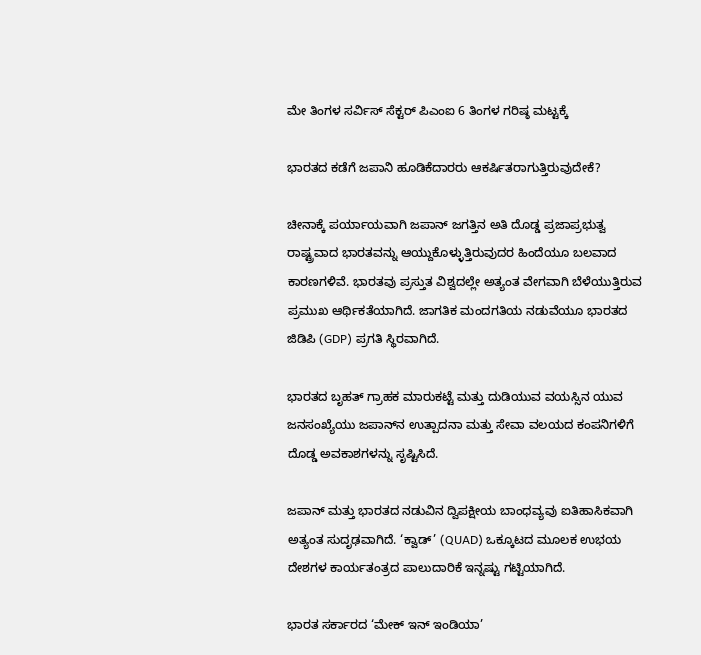ಮೇ ತಿಂಗಳ ಸರ್ವಿಸ್ ಸೆಕ್ಟರ್ ಪಿಎಂಐ 6 ತಿಂಗಳ ಗರಿಷ್ಠ ಮಟ್ಟಕ್ಕೆ

ಭಾರತದ ಕಡೆಗೆ ಜಪಾನಿ ಹೂಡಿಕೆದಾರರು ಆಕರ್ಷಿತರಾಗುತ್ತಿರುವುದೇಕೆ?

ಚೀನಾಕ್ಕೆ ಪರ್ಯಾಯವಾಗಿ ಜಪಾನ್ ಜಗತ್ತಿನ ಅತಿ ದೊಡ್ಡ ಪ್ರಜಾಪ್ರಭುತ್ವ ರಾಷ್ಟ್ರವಾದ ಭಾರತವನ್ನು ಆಯ್ದುಕೊಳ್ಳುತ್ತಿರುವುದರ ಹಿಂದೆಯೂ ಬಲವಾದ ಕಾರಣಗಳಿವೆ. ಭಾರತವು ಪ್ರಸ್ತುತ ವಿಶ್ವದಲ್ಲೇ ಅತ್ಯಂತ ವೇಗವಾಗಿ ಬೆಳೆಯುತ್ತಿರುವ ಪ್ರಮುಖ ಆರ್ಥಿಕತೆಯಾಗಿದೆ. ಜಾಗತಿಕ ಮಂದಗತಿಯ ನಡುವೆಯೂ ಭಾರತದ ಜಿಡಿಪಿ (GDP) ಪ್ರಗತಿ ಸ್ಥಿರವಾಗಿದೆ.

ಭಾರತದ ಬೃಹತ್ ಗ್ರಾಹಕ ಮಾರುಕಟ್ಟೆ ಮತ್ತು ದುಡಿಯುವ ವಯಸ್ಸಿನ ಯುವ ಜನಸಂಖ್ಯೆಯು ಜಪಾನ್‌ನ ಉತ್ಪಾದನಾ ಮತ್ತು ಸೇವಾ ವಲಯದ ಕಂಪನಿಗಳಿಗೆ ದೊಡ್ಡ ಅವಕಾಶಗಳನ್ನು ಸೃಷ್ಟಿಸಿದೆ.

ಜಪಾನ್ ಮತ್ತು ಭಾರತದ ನಡುವಿನ ದ್ವಿಪಕ್ಷೀಯ ಬಾಂಧವ್ಯವು ಐತಿಹಾಸಿಕವಾಗಿ ಅತ್ಯಂತ ಸುದೃಢವಾಗಿದೆ. ‘ಕ್ವಾಡ್’ (QUAD) ಒಕ್ಕೂಟದ ಮೂಲಕ ಉಭಯ ದೇಶಗಳ ಕಾರ್ಯತಂತ್ರದ ಪಾಲುದಾರಿಕೆ ಇನ್ನಷ್ಟು ಗಟ್ಟಿಯಾಗಿದೆ.

ಭಾರತ ಸರ್ಕಾರದ ‘ಮೇಕ್ ಇನ್ ಇಂಡಿಯಾ’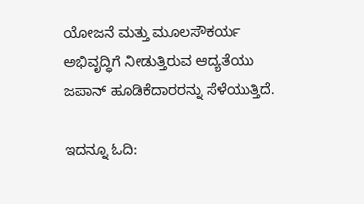ಯೋಜನೆ ಮತ್ತು ಮೂಲಸೌಕರ್ಯ ಅಭಿವೃದ್ಧಿಗೆ ನೀಡುತ್ತಿರುವ ಆದ್ಯತೆಯು ಜಪಾನ್ ಹೂಡಿಕೆದಾರರನ್ನು ಸೆಳೆಯುತ್ತಿದೆ.

ಇದನ್ನೂ ಓದಿ: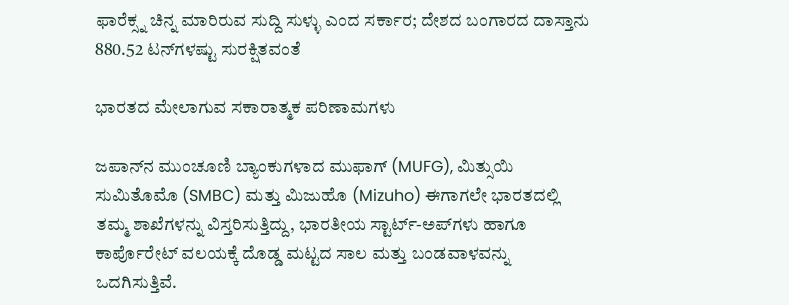ಫಾರೆಕ್ಸ್ನ ಚಿನ್ನ ಮಾರಿರುವ ಸುದ್ದಿ ಸುಳ್ಳು ಎಂದ ಸರ್ಕಾರ; ದೇಶದ ಬಂಗಾರದ ದಾಸ್ತಾನು 880.52 ಟನ್‌ಗಳಷ್ಟು ಸುರಕ್ಷಿತವಂತೆ

ಭಾರತದ ಮೇಲಾಗುವ ಸಕಾರಾತ್ಮಕ ಪರಿಣಾಮಗಳು

ಜಪಾನ್‌ನ ಮುಂಚೂಣಿ ಬ್ಯಾಂಕುಗಳಾದ ಮುಫಾಗ್‌ (MUFG), ಮಿತ್ಸುಯಿ ಸುಮಿತೊಮೊ (SMBC) ಮತ್ತು ಮಿಜುಹೊ (Mizuho) ಈಗಾಗಲೇ ಭಾರತದಲ್ಲಿ ತಮ್ಮ ಶಾಖೆಗಳನ್ನು ವಿಸ್ತರಿಸುತ್ತಿದ್ದು, ಭಾರತೀಯ ಸ್ಟಾರ್ಟ್-ಅಪ್‌ಗಳು ಹಾಗೂ ಕಾರ್ಪೊರೇಟ್ ವಲಯಕ್ಕೆ ದೊಡ್ಡ ಮಟ್ಟದ ಸಾಲ ಮತ್ತು ಬಂಡವಾಳವನ್ನು ಒದಗಿಸುತ್ತಿವೆ.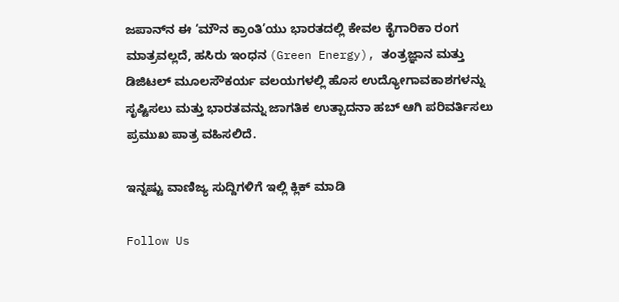ಜಪಾನ್‌ನ ಈ ‘ಮೌನ ಕ್ರಾಂತಿ’ಯು ಭಾರತದಲ್ಲಿ ಕೇವಲ ಕೈಗಾರಿಕಾ ರಂಗ ಮಾತ್ರವಲ್ಲದೆ, ಹಸಿರು ಇಂಧನ (Green Energy), ತಂತ್ರಜ್ಞಾನ ಮತ್ತು ಡಿಜಿಟಲ್ ಮೂಲಸೌಕರ್ಯ ವಲಯಗಳಲ್ಲಿ ಹೊಸ ಉದ್ಯೋಗಾವಕಾಶಗಳನ್ನು ಸೃಷ್ಟಿಸಲು ಮತ್ತು ಭಾರತವನ್ನು ಜಾಗತಿಕ ಉತ್ಪಾದನಾ ಹಬ್ ಆಗಿ ಪರಿವರ್ತಿಸಲು ಪ್ರಮುಖ ಪಾತ್ರ ವಹಿಸಲಿದೆ.

ಇನ್ನಷ್ಟು ವಾಣಿಜ್ಯ ಸುದ್ದಿಗಳಿಗೆ ಇಲ್ಲಿ ಕ್ಲಿಕ್ ಮಾಡಿ

Follow Us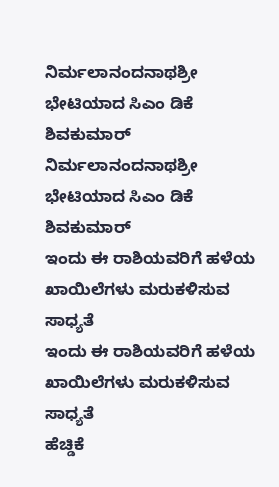ನಿರ್ಮಲಾನಂದನಾಥಶ್ರೀ ಭೇಟಿಯಾದ ಸಿಎಂ ಡಿಕೆ ಶಿವಕುಮಾರ್
ನಿರ್ಮಲಾನಂದನಾಥಶ್ರೀ ಭೇಟಿಯಾದ ಸಿಎಂ ಡಿಕೆ ಶಿವಕುಮಾರ್
ಇಂದು ಈ ರಾಶಿಯವರಿಗೆ ಹಳೆಯ ಖಾಯಿಲೆಗಳು ಮರುಕಳಿಸುವ ಸಾಧ್ಯತೆ
ಇಂದು ಈ ರಾಶಿಯವರಿಗೆ ಹಳೆಯ ಖಾಯಿಲೆಗಳು ಮರುಕಳಿಸುವ ಸಾಧ್ಯತೆ
ಹೆಚ್ಡಿಕೆ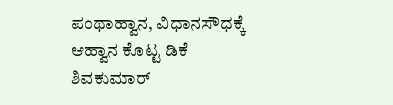ಪಂಥಾಹ್ವಾನ, ವಿಧಾನಸೌಧಕ್ಕೆ ಆಹ್ವಾನ ಕೊಟ್ಟ ಡಿಕೆ ಶಿವಕುಮಾರ್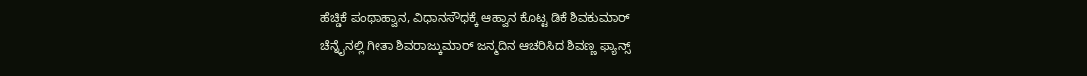ಹೆಚ್ಡಿಕೆ ಪಂಥಾಹ್ವಾನ, ವಿಧಾನಸೌಧಕ್ಕೆ ಆಹ್ವಾನ ಕೊಟ್ಟ ಡಿಕೆ ಶಿವಕುಮಾರ್
ಚೆನ್ನೈನಲ್ಲಿ ಗೀತಾ ಶಿವರಾಜ್ಕುಮಾರ್ ಜನ್ಮದಿನ ಆಚರಿಸಿದ ಶಿವಣ್ಣ ಫ್ಯಾನ್ಸ್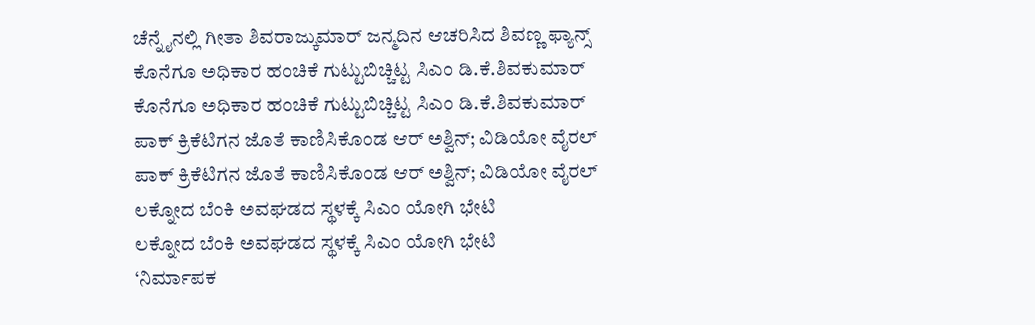ಚೆನ್ನೈನಲ್ಲಿ ಗೀತಾ ಶಿವರಾಜ್ಕುಮಾರ್ ಜನ್ಮದಿನ ಆಚರಿಸಿದ ಶಿವಣ್ಣ ಫ್ಯಾನ್ಸ್
ಕೊನೆಗೂ ಅಧಿಕಾರ ಹಂಚಿಕೆ ಗುಟ್ಟುಬಿಚ್ಚಿಟ್ಟ ಸಿಎಂ ಡಿ.ಕೆ.ಶಿವಕುಮಾರ್
ಕೊನೆಗೂ ಅಧಿಕಾರ ಹಂಚಿಕೆ ಗುಟ್ಟುಬಿಚ್ಚಿಟ್ಟ ಸಿಎಂ ಡಿ.ಕೆ.ಶಿವಕುಮಾರ್
ಪಾಕ್ ಕ್ರಿಕೆಟಿಗನ ಜೊತೆ ಕಾಣಿಸಿಕೊಂಡ ಆರ್ ಅಶ್ವಿನ್; ವಿಡಿಯೋ ವೈರಲ್
ಪಾಕ್ ಕ್ರಿಕೆಟಿಗನ ಜೊತೆ ಕಾಣಿಸಿಕೊಂಡ ಆರ್ ಅಶ್ವಿನ್; ವಿಡಿಯೋ ವೈರಲ್
ಲಕ್ನೋದ ಬೆಂಕಿ ಅವಘಡದ ಸ್ಥಳಕ್ಕೆ ಸಿಎಂ ಯೋಗಿ ಭೇಟಿ
ಲಕ್ನೋದ ಬೆಂಕಿ ಅವಘಡದ ಸ್ಥಳಕ್ಕೆ ಸಿಎಂ ಯೋಗಿ ಭೇಟಿ
‘ನಿರ್ಮಾಪಕ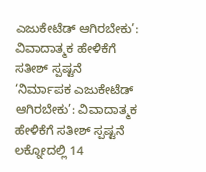ಎಜುಕೇಟೆಡ್ ಆಗಿರಬೇಕು’: ವಿವಾದಾತ್ಮಕ ಹೇಳಿಕೆಗೆ ಸತೀಶ್ ಸ್ಪಷ್ಟನೆ
‘ನಿರ್ಮಾಪಕ ಎಜುಕೇಟೆಡ್ ಆಗಿರಬೇಕು’: ವಿವಾದಾತ್ಮಕ ಹೇಳಿಕೆಗೆ ಸತೀಶ್ ಸ್ಪಷ್ಟನೆ
ಲಕ್ನೋದಲ್ಲಿ 14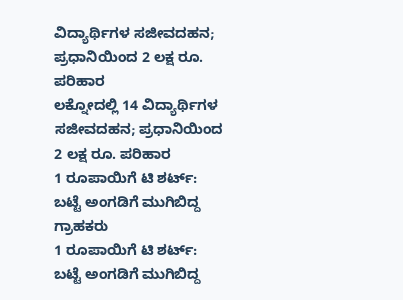ವಿದ್ಯಾರ್ಥಿಗಳ ಸಜೀವದಹನ; ಪ್ರಧಾನಿಯಿಂದ 2 ಲಕ್ಷ ರೂ. ಪರಿಹಾರ
ಲಕ್ನೋದಲ್ಲಿ 14 ವಿದ್ಯಾರ್ಥಿಗಳ ಸಜೀವದಹನ; ಪ್ರಧಾನಿಯಿಂದ 2 ಲಕ್ಷ ರೂ. ಪರಿಹಾರ
1 ರೂಪಾಯಿಗೆ ಟಿ ಶರ್ಟ್: ಬಟ್ಟೆ ಅಂಗಡಿಗೆ ಮುಗಿಬಿದ್ದ ಗ್ರಾಹಕರು
1 ರೂಪಾಯಿಗೆ ಟಿ ಶರ್ಟ್: ಬಟ್ಟೆ ಅಂಗಡಿಗೆ ಮುಗಿಬಿದ್ದ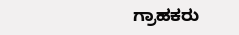ಗ್ರಾಹಕರು